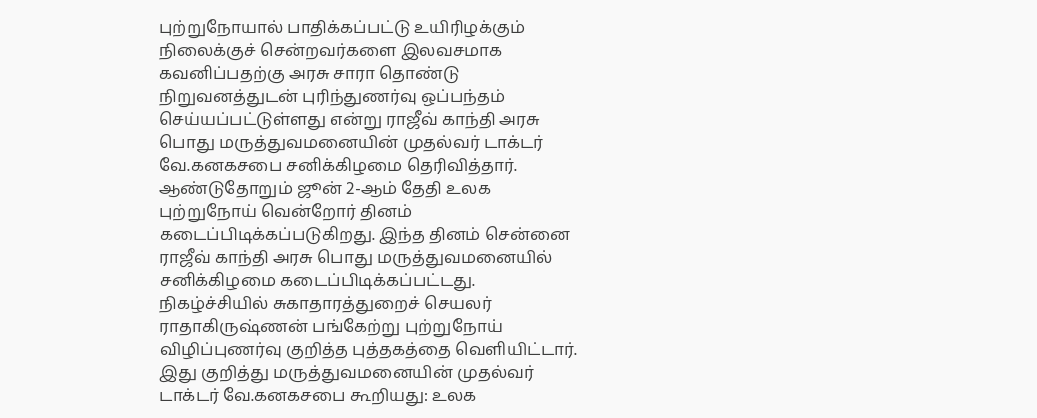புற்றுநோயால் பாதிக்கப்பட்டு உயிரிழக்கும் நிலைக்குச் சென்றவர்களை இலவசமாக கவனிப்பதற்கு அரசு சாரா தொண்டு நிறுவனத்துடன் புரிந்துணர்வு ஒப்பந்தம் செய்யப்பட்டுள்ளது என்று ராஜீவ் காந்தி அரசு பொது மருத்துவமனையின் முதல்வர் டாக்டர் வே.கனகசபை சனிக்கிழமை தெரிவித்தார்.
ஆண்டுதோறும் ஜூன் 2-ஆம் தேதி உலக புற்றுநோய் வென்றோர் தினம் கடைப்பிடிக்கப்படுகிறது. இந்த தினம் சென்னை ராஜீவ் காந்தி அரசு பொது மருத்துவமனையில் சனிக்கிழமை கடைப்பிடிக்கப்பட்டது.
நிகழ்ச்சியில் சுகாதாரத்துறைச் செயலர் ராதாகிருஷ்ணன் பங்கேற்று புற்றுநோய் விழிப்புணர்வு குறித்த புத்தகத்தை வெளியிட்டார்.
இது குறித்து மருத்துவமனையின் முதல்வர் டாக்டர் வே.கனகசபை கூறியது: உலக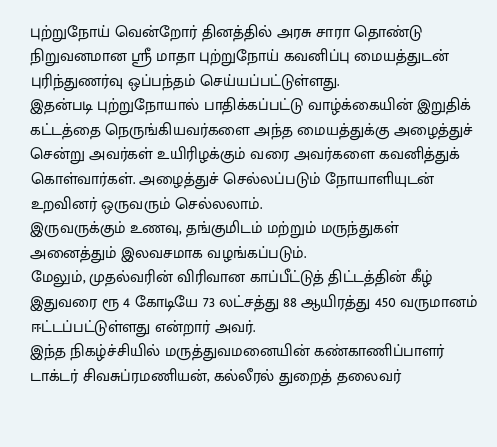புற்றுநோய் வென்றோர் தினத்தில் அரசு சாரா தொண்டு நிறுவனமான ஸ்ரீ மாதா புற்றுநோய் கவனிப்பு மையத்துடன் புரிந்துணர்வு ஒப்பந்தம் செய்யப்பட்டுள்ளது.
இதன்படி புற்றுநோயால் பாதிக்கப்பட்டு வாழ்க்கையின் இறுதிக் கட்டத்தை நெருங்கியவர்களை அந்த மையத்துக்கு அழைத்துச் சென்று அவர்கள் உயிரிழக்கும் வரை அவர்களை கவனித்துக் கொள்வார்கள். அழைத்துச் செல்லப்படும் நோயாளியுடன் உறவினர் ஒருவரும் செல்லலாம்.
இருவருக்கும் உணவு, தங்குமிடம் மற்றும் மருந்துகள் அனைத்தும் இலவசமாக வழங்கப்படும்.
மேலும், முதல்வரின் விரிவான காப்பீட்டுத் திட்டத்தின் கீழ் இதுவரை ரூ 4 கோடியே 73 லட்சத்து 88 ஆயிரத்து 450 வருமானம் ஈட்டப்பட்டுள்ளது என்றார் அவர்.
இந்த நிகழ்ச்சியில் மருத்துவமனையின் கண்காணிப்பாளர் டாக்டர் சிவசுப்ரமணியன், கல்லீரல் துறைத் தலைவர்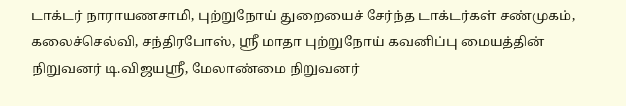டாக்டர் நாராயணசாமி, புற்றுநோய் துறையைச் சேர்ந்த டாக்டர்கள் சண்முகம், கலைச்செல்வி, சந்திரபோஸ், ஸ்ரீ மாதா புற்றுநோய் கவனிப்பு மையத்தின் நிறுவனர் டி.விஜயஸ்ரீ, மேலாண்மை நிறுவனர்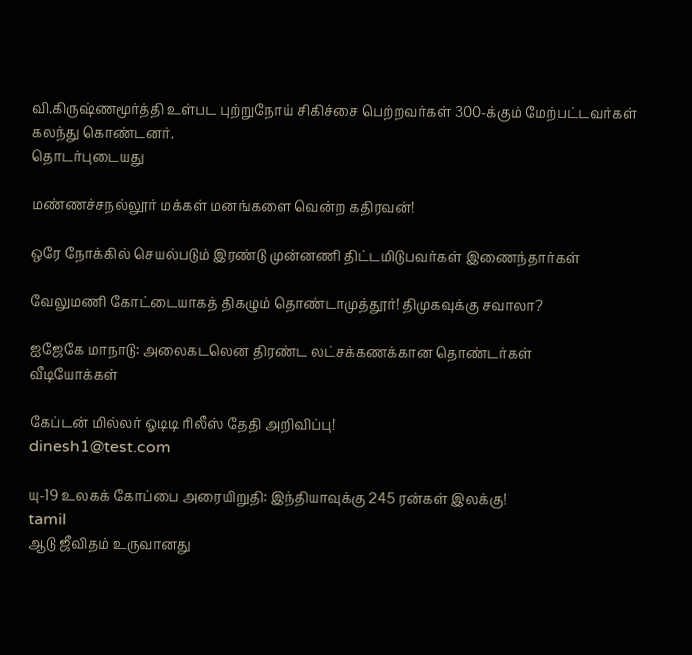வி.கிருஷ்ணமூர்த்தி உள்பட புற்றுநோய் சிகிச்சை பெற்றவர்கள் 300-க்கும் மேற்பட்டவர்கள் கலந்து கொண்டனர்.
தொடர்புடையது

மண்ணச்சநல்லூர் மக்கள் மனங்களை வென்ற கதிரவன்!

ஒரே நோக்கில் செயல்படும் இரண்டு முன்னணி திட்டமிடுபவர்கள் இணைந்தார்கள்

வேலுமணி கோட்டையாகத் திகழும் தொண்டாமுத்தூர்! திமுகவுக்கு சவாலா?

ஐஜேகே மாநாடு: அலைகடலென திரண்ட லட்சக்கணக்கான தொண்டர்கள்
வீடியோக்கள்

கேப்டன் மில்லர் ஓடிடி ரிலீஸ் தேதி அறிவிப்பு!
dinesh1@test.com

யு-19 உலகக் கோப்பை அரையிறுதி: இந்தியாவுக்கு 245 ரன்கள் இலக்கு!
tamil
ஆடு ஜீவிதம் உருவானது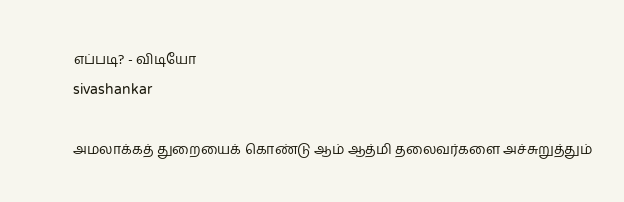எப்படி? - விடியோ
sivashankar

அமலாக்கத் துறையைக் கொண்டு ஆம் ஆத்மி தலைவர்களை அச்சுறுத்தும்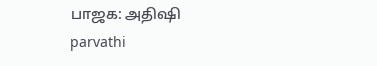பாஜக: அதிஷி
parvathi